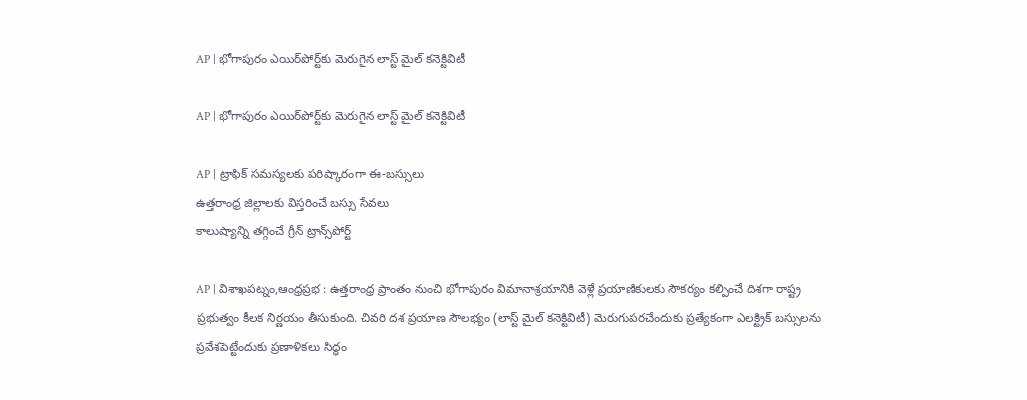AP | భోగాపురం ఎయిర్‌పోర్ట్‌కు మెరుగైన లాస్ట్ మైల్ కనెక్టివిటీ

AP | భోగాపురం ఎయిర్‌పోర్ట్‌కు మెరుగైన లాస్ట్ మైల్ కనెక్టివిటీ

AP | ట్రాఫిక్ సమస్యలకు పరిష్కారంగా ఈ-బస్సులు
ఉత్తరాంధ్ర జిల్లాలకు విస్తరించే బస్సు సేవలు
కాలుష్యాన్ని తగ్గించే గ్రీన్ ట్రాన్స్‌పోర్ట్

AP | విశాఖపట్నం,ఆంధ్ర‌ప్ర‌భ : ఉత్తరాంధ్ర ప్రాంతం నుంచి భోగాపురం విమానాశ్రయానికి వెళ్లే ప్రయాణికులకు సౌకర్యం కల్పించే దిశగా రాష్ట్ర ప్రభుత్వం కీలక నిర్ణయం తీసుకుంది. చివరి దశ ప్రయాణ సౌలభ్యం (లాస్ట్ మైల్ కనెక్టివిటీ) మెరుగుపరచేందుకు ప్రత్యేకంగా ఎలక్ట్రిక్ బస్సులను ప్రవేశపెట్టేందుకు ప్రణాళికలు సిద్ధం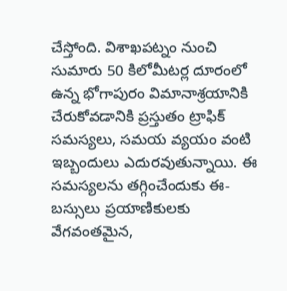చేస్తోంది. విశాఖపట్నం నుంచి సుమారు 50 కిలోమీటర్ల దూరంలో ఉన్న భోగాపురం విమానాశ్రయానికి చేరుకోవడానికి ప్రస్తుతం ట్రాఫిక్ సమస్యలు, సమయ వ్యయం వంటి ఇబ్బందులు ఎదురవుతున్నాయి. ఈ సమస్యలను తగ్గించేందుకు ఈ-బస్సులు ప్రయాణికులకు వేగవంతమైన,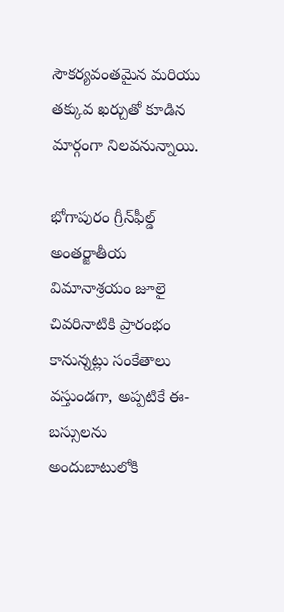సౌకర్యవంతమైన మరియు తక్కువ ఖర్చుతో కూడిన మార్గంగా నిలవనున్నాయి.

భోగాపురం గ్రీన్‌ఫీల్డ్ అంతర్జాతీయ విమానాశ్రయం జూలై చివరినాటికి ప్రారంభం కానున్నట్లు సంకేతాలు వస్తుండగా, అప్పటికే ఈ-బస్సులను అందుబాటులోకి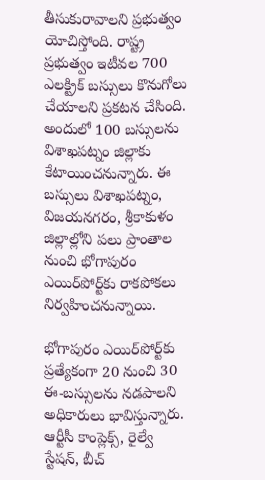తీసుకురావాలని ప్రభుత్వం యోచిస్తోంది. రాష్ట్ర ప్రభుత్వం ఇటీవల 700 ఎలక్ట్రిక్ బస్సులు కొనుగోలు చేయాలని ప్రకటన చేసింది. అందులో 100 బస్సులను విశాఖపట్నం జిల్లాకు కేటాయించనున్నారు. ఈ బస్సులు విశాఖపట్నం, విజయనగరం, శ్రీకాకుళం జిల్లాల్లోని పలు ప్రాంతాల నుంచి భోగాపురం ఎయిర్‌పోర్ట్‌కు రాకపోకలు నిర్వహించనున్నాయి.

భోగాపురం ఎయిర్‌పోర్ట్‌కు ప్రత్యేకంగా 20 నుంచి 30 ఈ-బస్సులను నడపాలని అధికారులు భావిస్తున్నారు. ఆర్టీసీ కాంప్లెక్స్, రైల్వే స్టేషన్, బీచ్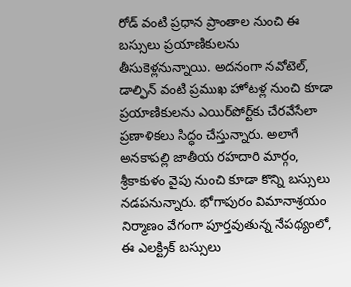రోడ్ వంటి ప్రధాన ప్రాంతాల నుంచి ఈ బస్సులు ప్రయాణికులను తీసుకెళ్లనున్నాయి. అదనంగా నవోటెల్, డాల్ఫిన్ వంటి ప్రముఖ హోటళ్ల నుంచి కూడా ప్రయాణికులను ఎయిర్‌పోర్ట్‌కు చేరవేసేలా ప్రణాళికలు సిద్ధం చేస్తున్నారు. అలాగే అనకాపల్లి జాతీయ రహదారి మార్గం, శ్రీకాకుళం వైపు నుంచి కూడా కొన్ని బస్సులు నడపనున్నారు. భోగాపురం విమానాశ్రయం నిర్మాణం వేగంగా పూర్తవుతున్న నేపథ్యంలో, ఈ ఎలక్ట్రిక్ బస్సులు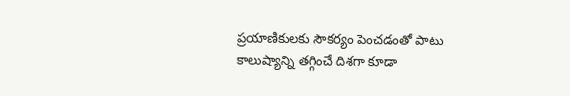ప్రయాణికులకు సౌకర్యం పెంచడంతో పాటు కాలుష్యాన్ని తగ్గించే దిశగా కూడా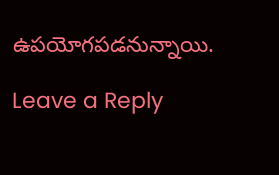ఉపయోగపడనున్నాయి.

Leave a Reply